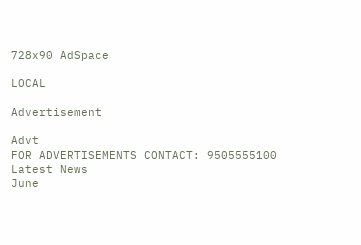728x90 AdSpace

LOCAL

Advertisement

Advt
FOR ADVERTISEMENTS CONTACT: 9505555100
Latest News
June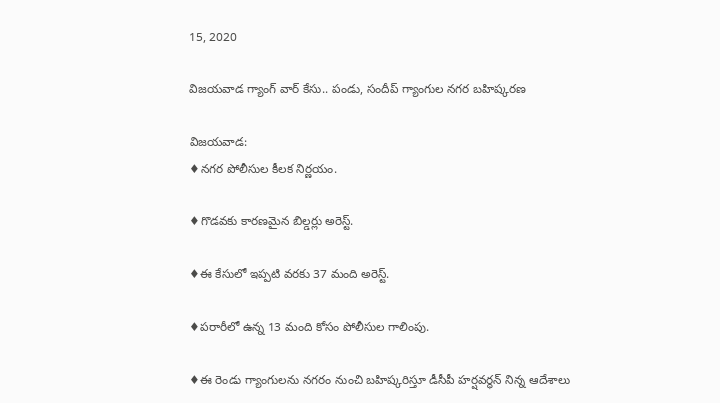15, 2020

విజయవాడ గ్యాంగ్ వార్ కేసు.. పండు, సందీప్ గ్యాంగుల నగర బహిష్కరణ

విజయవాడ:
♦నగర పోలీసుల కీలక నిర్ణయం.

♦గొడవకు కారణమైన బిల్డర్లు అరెస్ట్.

♦ఈ కేసులో ఇప్పటి వరకు 37 మంది అరెస్ట్.

♦పరారీలో ఉన్న 13 మంది కోసం పోలీసుల గాలింపు.

♦ఈ రెండు గ్యాంగులను నగరం నుంచి బహిష్కరిస్తూ డీసీపీ హర్షవర్ధన్ నిన్న ఆదేశాలు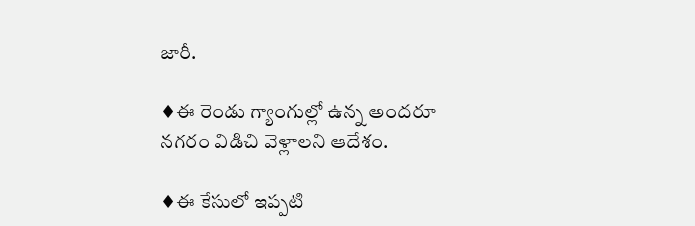జారీ.

♦ఈ రెండు గ్యాంగుల్లో ఉన్న అందరూ నగరం విడిచి వెళ్లాలని ఆదేశం.

♦ఈ కేసులో ఇప్పటి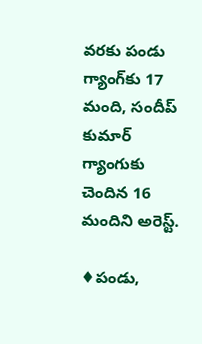వరకు పండు గ్యాంగ్‌కు 17 మంది, సందీప్ కుమార్ గ్యాంగుకు చెందిన 16 మందిని అరెస్ట్.

♦పండు,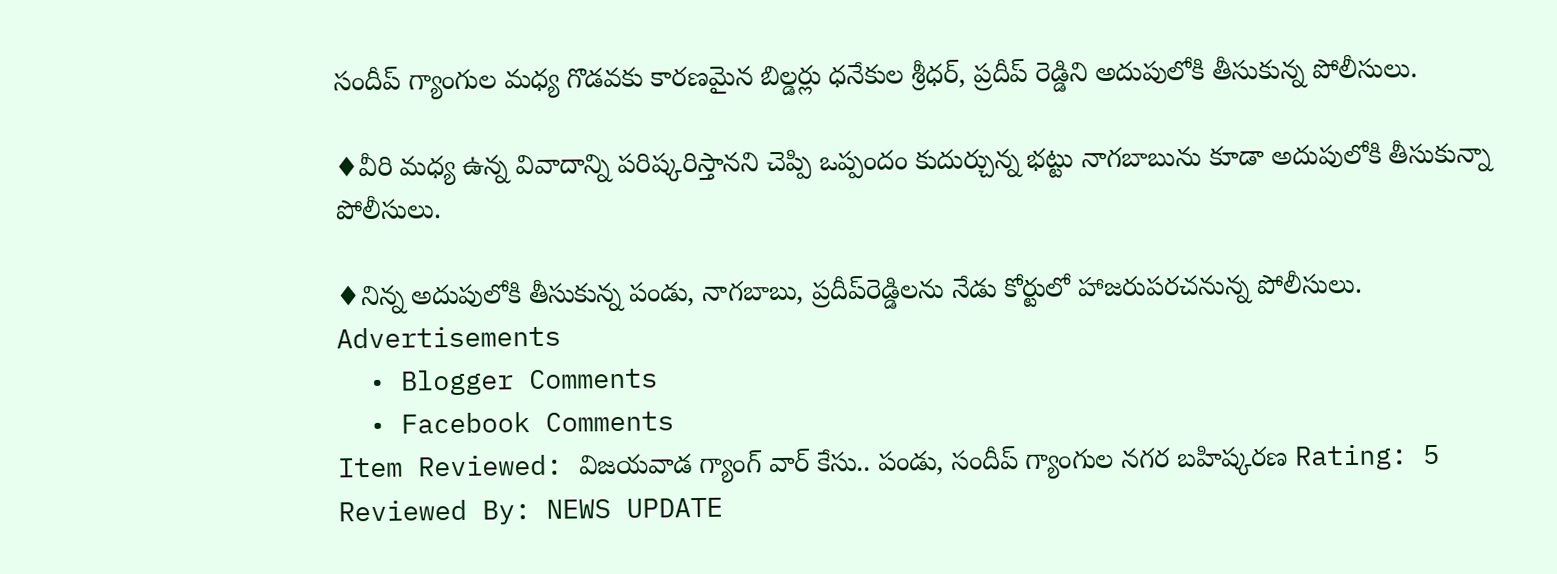సందీప్ గ్యాంగుల మధ్య గొడవకు కారణమైన బిల్డర్లు ధనేకుల శ్రీధర్, ప్రదీప్ రెడ్డిని అదుపులోకి తీసుకున్న పోలీసులు.

♦వీరి మధ్య ఉన్న వివాదాన్ని పరిష్కరిస్తానని చెప్పి ఒప్పందం కుదుర్చున్న భట్టు నాగబాబును కూడా అదుపులోకి తీసుకున్నా పోలీసులు.

♦నిన్న అదుపులోకి తీసుకున్న పండు, నాగబాబు, ప్రదీప్‌రెడ్డిలను నేడు కోర్టులో హాజరుపరచనున్న పోలీసులు.
Advertisements
  • Blogger Comments
  • Facebook Comments
Item Reviewed: విజయవాడ గ్యాంగ్ వార్ కేసు.. పండు, సందీప్ గ్యాంగుల నగర బహిష్కరణ Rating: 5 Reviewed By: NEWS UPDATE